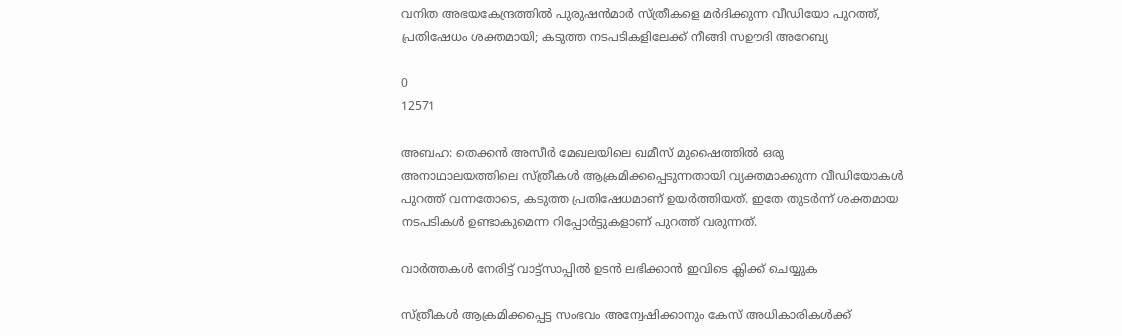വനിത അഭയകേന്ദ്രത്തിൽ പുരുഷൻമാർ സ്ത്രീകളെ മർദിക്കുന്ന വീഡിയോ പുറത്ത്, പ്രതിഷേധം ശക്തമായി; കടുത്ത നടപടികളിലേക്ക് നീങ്ങി സഊദി അറേബ്യ

0
12571

അബഹ: തെക്കൻ അസീർ മേഖലയിലെ ഖമീസ് മുഷൈത്തിൽ ഒരു അനാഥാലയത്തിലെ സ്ത്രീകൾ ആക്രമിക്കപ്പെടുന്നതായി വ്യക്തമാക്കുന്ന വീഡിയോകൾ പുറത്ത് വന്നതോടെ, കടുത്ത പ്രതിഷേധമാണ് ഉയർത്തിയത്. ഇതേ തുടർന്ന് ശക്തമായ നടപടികൾ ഉണ്ടാകുമെന്ന റിപ്പോർട്ടുകളാണ് പുറത്ത് വരുന്നത്.

വാർത്തകൾ നേരിട്ട് വാട്ട്സാപ്പിൽ ഉടൻ ലഭിക്കാൻ ഇവിടെ ക്ലിക്ക് ചെയ്യുക

സ്ത്രീകൾ ആക്രമിക്കപ്പെട്ട സംഭവം അന്വേഷിക്കാനും കേസ് അധികാരികൾക്ക്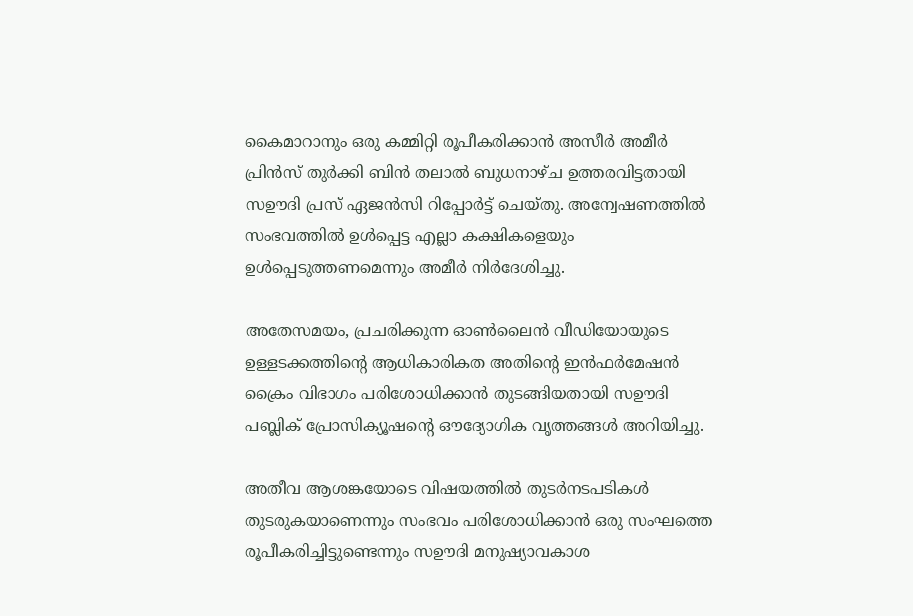കൈമാറാനും ഒരു കമ്മിറ്റി രൂപീകരിക്കാൻ അസീർ അമീർ പ്രിൻസ് തുർക്കി ബിൻ തലാൽ ബുധനാഴ്ച ഉത്തരവിട്ടതായി സഊദി പ്രസ് ഏജൻസി റിപ്പോർട്ട് ചെയ്തു. അന്വേഷണത്തിൽ സംഭവത്തിൽ ഉൾപ്പെട്ട എല്ലാ കക്ഷികളെയും ഉൾപ്പെടുത്തണമെന്നും അമീർ നിർദേശിച്ചു.

അതേസമയം, പ്രചരിക്കുന്ന ഓൺലൈൻ വീഡിയോയുടെ ഉള്ളടക്കത്തിന്റെ ആധികാരികത അതിന്റെ ഇൻഫർമേഷൻ ക്രൈം വിഭാഗം പരിശോധിക്കാൻ തുടങ്ങിയതായി സഊദി പബ്ലിക് പ്രോസിക്യൂഷന്റെ ഔദ്യോഗിക വൃത്തങ്ങൾ അറിയിച്ചു.

അതീവ ആശങ്കയോടെ വിഷയത്തിൽ തുടർനടപടികൾ തുടരുകയാണെന്നും സംഭവം പരിശോധിക്കാൻ ഒരു സംഘത്തെ രൂപീകരിച്ചിട്ടുണ്ടെന്നും സഊദി മനുഷ്യാവകാശ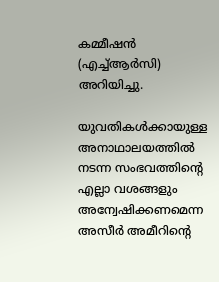കമ്മീഷൻ (എച്ച്ആർസി) അറിയിച്ചു.

യുവതികൾക്കായുള്ള അനാഥാലയത്തിൽ നടന്ന സംഭവത്തിന്റെ എല്ലാ വശങ്ങളും അന്വേഷിക്കണമെന്ന അസീർ അമീറിന്റെ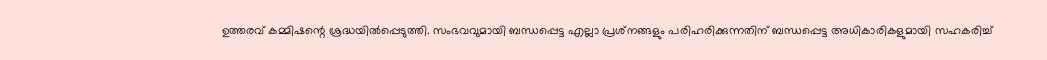ഉത്തരവ് കമ്മിഷന്റെ ശ്രദ്ധയിൽപ്പെടുത്തി. സംഭവവുമായി ബന്ധപ്പെട്ട എല്ലാ പ്രശ്‌നങ്ങളും പരിഹരിക്കുന്നതിന് ബന്ധപ്പെട്ട അധികാരികളുമായി സഹകരിച്ച്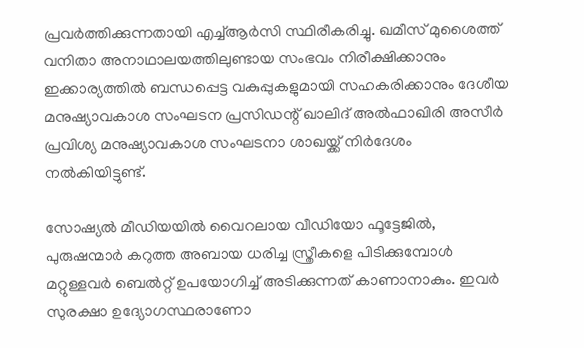പ്രവർത്തിക്കുന്നതായി എച്ച്ആർസി സ്ഥിരീകരിച്ചു. ഖമീസ് മുശൈത്ത് വനിതാ അനാഥാലയത്തിലുണ്ടായ സംഭവം നിരീക്ഷിക്കാനും ഇക്കാര്യത്തിൽ ബന്ധപ്പെട്ട വകുപ്പുകളുമായി സഹകരിക്കാനും ദേശീയ മനുഷ്യാവകാശ സംഘടന പ്രസിഡന്റ് ഖാലിദ് അൽഫാഖിരി അസീർ പ്രവിശ്യ മനുഷ്യാവകാശ സംഘടനാ ശാഖയ്ക്ക് നിർദേശം നൽകിയിട്ടുണ്ട്.

സോഷ്യൽ മീഡിയയിൽ വൈറലായ വീഡിയോ ഫൂട്ടേജിൽ, പുരുഷന്മാർ കറുത്ത അബായ ധരിച്ച സ്ത്രീകളെ പിടിക്കുമ്പോൾ മറ്റുള്ളവർ ബെൽറ്റ് ഉപയോഗിച്ച് അടിക്കുന്നത് കാണാനാകും. ഇവർ സുരക്ഷാ ഉദ്യോഗസ്ഥരാണോ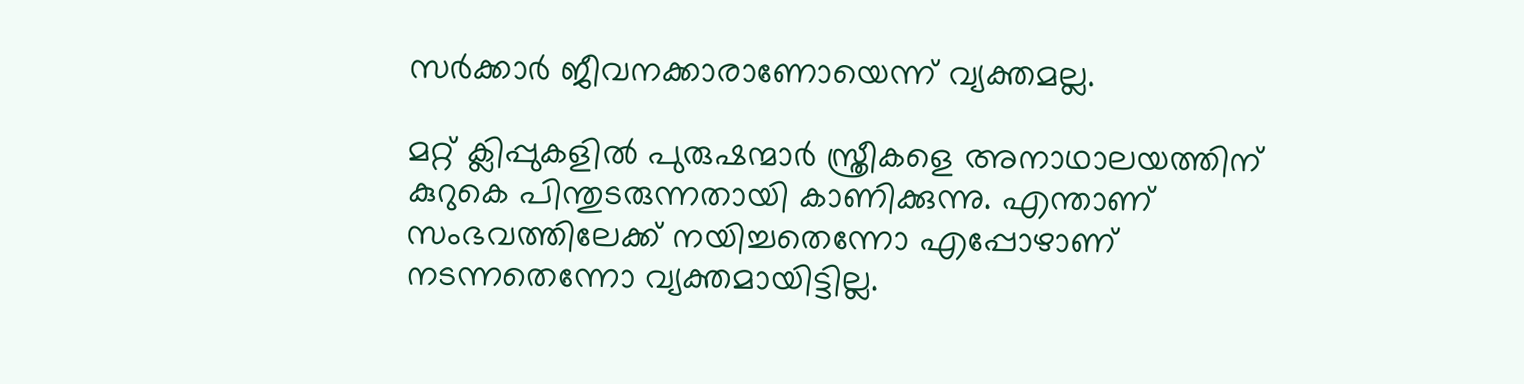സർക്കാർ ജീവനക്കാരാണോയെന്ന് വ്യക്തമല്ല.

മറ്റ് ക്ലിപ്പുകളിൽ പുരുഷന്മാർ സ്ത്രീകളെ അനാഥാലയത്തിന് കുറുകെ പിന്തുടരുന്നതായി കാണിക്കുന്നു. എന്താണ് സംഭവത്തിലേക്ക് നയിച്ചതെന്നോ എപ്പോഴാണ് നടന്നതെന്നോ വ്യക്തമായിട്ടില്ല.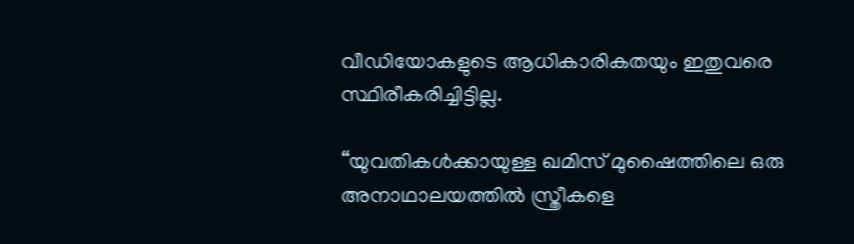വീഡിയോകളുടെ ആധികാരികതയും ഇതുവരെ സ്ഥിരീകരിച്ചിട്ടില്ല.

“യുവതികൾക്കായുള്ള ഖമിസ് മുഷൈത്തിലെ ഒരു അനാഥാലയത്തിൽ സ്ത്രീകളെ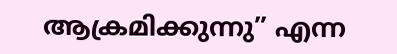ആക്രമിക്കുന്നു” എന്ന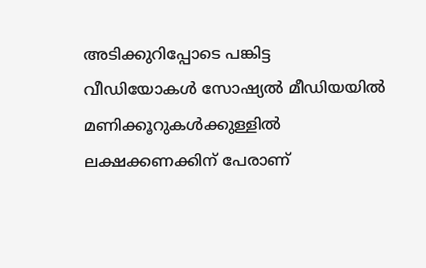അടിക്കുറിപ്പോടെ പങ്കിട്ട വീഡിയോകൾ സോഷ്യൽ മീഡിയയിൽ മണിക്കൂറുകൾക്കുള്ളിൽ ലക്ഷക്കണക്കിന് പേരാണ്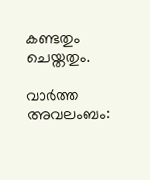കണ്ടതും ചെയ്തതും.

വാർത്ത അവലംബം: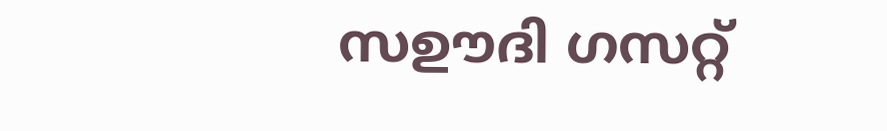സഊദി ഗസറ്റ്